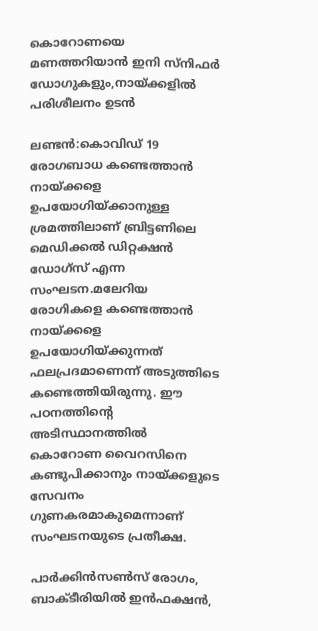കൊറോണയെ മണത്തറിയാന്‍ ഇനി സ്‌നിഫര്‍ ഡോഗുകളും,നായ്ക്കളില്‍ പരിശീലനം ഉടന്‍

ലണ്ടന്‍:കൊവിഡ് 19 രോഗബാധ കണ്ടെത്താന്‍ നായ്ക്കളെ ഉപയോഗിയ്ക്കാനുള്ള ശ്രമത്തിലാണ് ബ്രിട്ടണിലെ മെഡിക്കല്‍ ഡിറ്റക്ഷന്‍ ഡോഗ്‌സ് എന്ന സംഘടന.മലേറിയ രോഗികളെ കണ്ടെത്താന്‍ നായ്ക്കളെ ഉപയോഗിയ്ക്കുന്നത് ഫലപ്രദമാണെന്ന് അടുത്തിടെ കണ്ടെത്തിയിരുന്നു. ഈ പഠനത്തിന്റെ അടിസ്ഥാനത്തില്‍ കൊറോണ വൈറസിനെ കണ്ടുപിക്കാനും നായ്ക്കളുടെ സേവനം ഗുണകരമാകുമെന്നാണ് സംഘടനയുടെ പ്രതീക്ഷ.

പാര്‍ക്കിന്‍സണ്‍സ് രോഗം, ബാക്ടീരിയില്‍ ഇന്‍ഫക്ഷന്‍,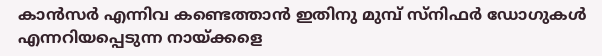കാന്‍സര്‍ എന്നിവ കണ്ടെത്താന്‍ ഇതിനു മുമ്പ് സ്നിഫര്‍ ഡോഗുകള്‍ എന്നറിയപ്പെടുന്ന നായ്ക്കളെ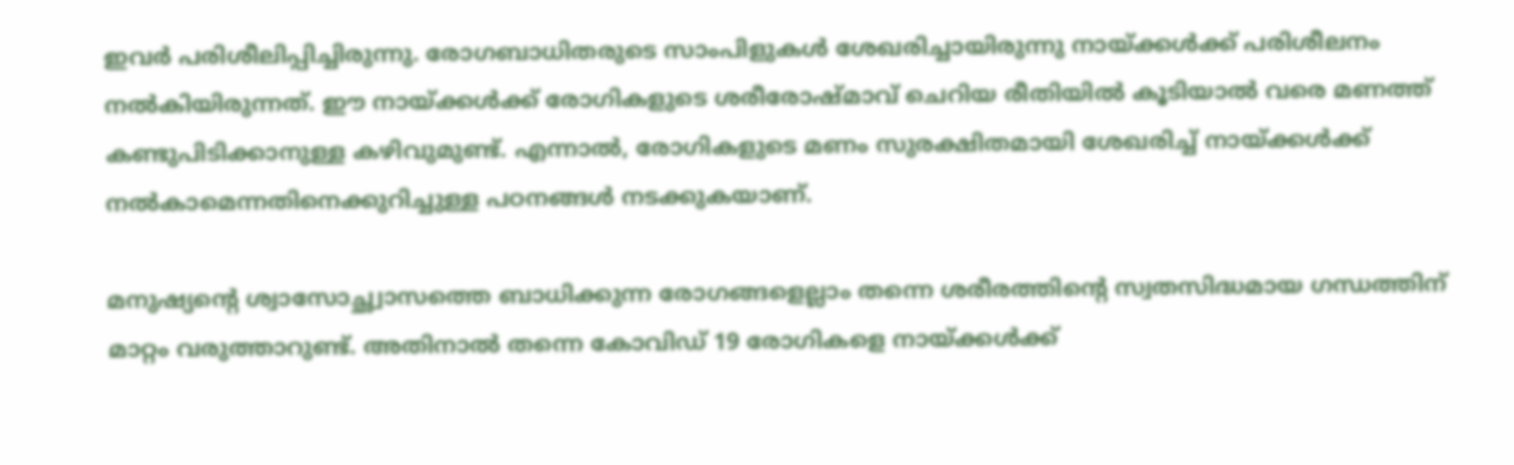ഇവര്‍ പരിശീലിപ്പിച്ചിരുന്നു. രോഗബാധിതരുടെ സാംപിളുകള്‍ ശേഖരിച്ചായിരുന്നു നായ്ക്കള്‍ക്ക് പരിശീലനം നല്‍കിയിരുന്നത്. ഈ നായ്ക്കള്‍ക്ക് രോഗികളുടെ ശരീരോഷ്മാവ് ചെറിയ രീതിയില്‍ കൂടിയാല്‍ വരെ മണത്ത് കണ്ടുപിടിക്കാനുള്ള കഴിവുമുണ്ട്. എന്നാല്‍, രോഗികളുടെ മണം സുരക്ഷിതമായി ശേഖരിച്ച് നായ്ക്കള്‍ക്ക് നല്‍കാമെന്നതിനെക്കുറിച്ചുള്ള പഠനങ്ങള്‍ നടക്കുകയാണ്.

മനുഷ്യന്റെ ശ്വാസോച്ഛ്വാസത്തെ ബാധിക്കുന്ന രോഗങ്ങളെല്ലാം തന്നെ ശരീരത്തിന്റെ സ്വതസിദ്ധമായ ഗന്ധത്തിന് മാറ്റം വരുത്താറുണ്ട്. അതിനാല്‍ തന്നെ കോവിഡ് 19 രോഗികളെ നായ്ക്കള്‍ക്ക്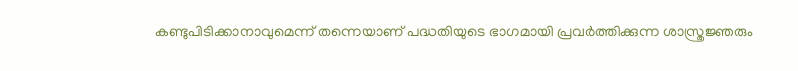കണ്ടുപിടിക്കാനാവുമെന്ന് തന്നെയാണ് പദ്ധതിയുടെ ഭാഗമായി പ്രവര്‍ത്തിക്കുന്ന ശാസ്ത്രജ്ഞരും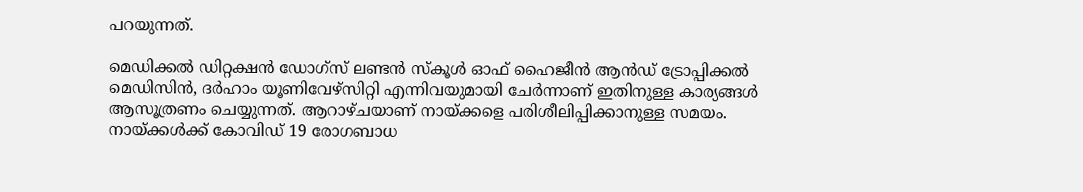പറയുന്നത്.

മെഡിക്കല്‍ ഡിറ്റക്ഷന്‍ ഡോഗ്സ് ലണ്ടന്‍ സ്‌കൂള്‍ ഓഫ് ഹൈജീന്‍ ആന്‍ഡ് ട്രോപ്പിക്കല്‍ മെഡിസിന്‍, ദര്‍ഹാം യൂണിവേഴ്സിറ്റി എന്നിവയുമായി ചേര്‍ന്നാണ് ഇതിനുള്ള കാര്യങ്ങള്‍ ആസൂത്രണം ചെയ്യുന്നത്. ആറാഴ്ചയാണ് നായ്ക്കളെ പരിശീലിപ്പിക്കാനുള്ള സമയം. നായ്ക്കള്‍ക്ക് കോവിഡ് 19 രോഗബാധ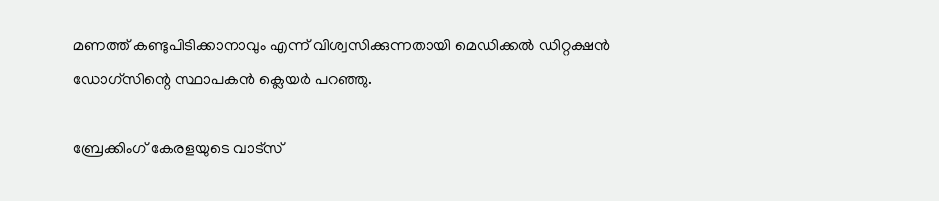മണത്ത് കണ്ടുപിടിക്കാനാവും എന്ന് വിശ്വസിക്കുന്നതായി മെഡിക്കല്‍ ഡിറ്റക്ഷന്‍ ഡോഗ്സിന്റെ സ്ഥാപകന്‍ ക്ലെയര്‍ പറഞ്ഞു.

ബ്രേക്കിംഗ് കേരളയുടെ വാട്സ്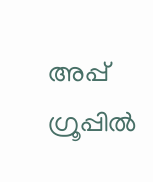അപ്പ് ഗ്രൂപ്പിൽ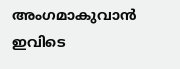അംഗമാകുവാൻ ഇവിടെ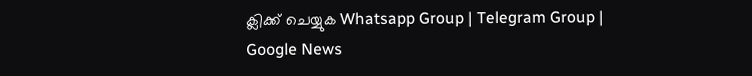ക്ലിക്ക് ചെയ്യുക Whatsapp Group | Telegram Group | Google News